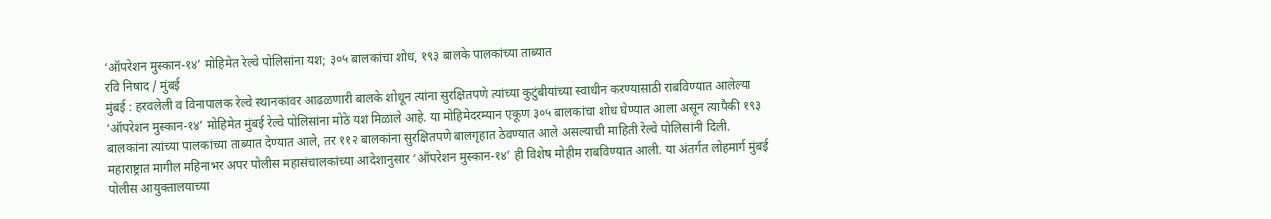‘ऑपरेशन मुस्कान-१४’ मोहिमेत रेल्वे पोलिसांना यश; ३०५ बालकांचा शोध, १९३ बालके पालकांच्या ताब्यात
रवि निषाद / मुंबई
मुंबई : हरवलेली व विनापालक रेल्वे स्थानकांवर आढळणारी बालके शोधून त्यांना सुरक्षितपणे त्यांच्या कुटुंबीयांच्या स्वाधीन करण्यासाठी राबविण्यात आलेल्या ‘ऑपरेशन मुस्कान-१४’ मोहिमेत मुंबई रेल्वे पोलिसांना मोठे यश मिळाले आहे. या मोहिमेदरम्यान एकूण ३०५ बालकांचा शोध घेण्यात आला असून त्यापैकी १९३ बालकांना त्यांच्या पालकांच्या ताब्यात देण्यात आले, तर ११२ बालकांना सुरक्षितपणे बालगृहात ठेवण्यात आले असल्याची माहिती रेल्वे पोलिसांनी दिली.
महाराष्ट्रात मागील महिनाभर अपर पोलीस महासंचालकांच्या आदेशानुसार ‘ऑपरेशन मुस्कान-१४’ ही विशेष मोहीम राबविण्यात आली. या अंतर्गत लोहमार्ग मुंबई पोलीस आयुक्तालयाच्या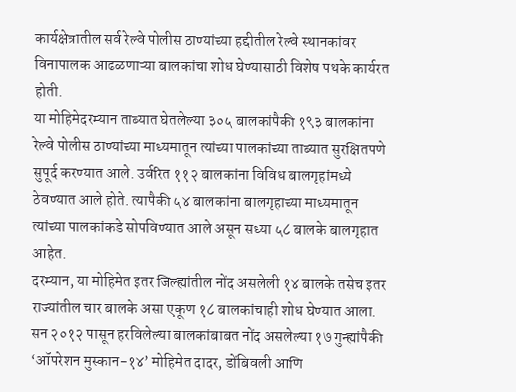कार्यक्षेत्रातील सर्व रेल्वे पोलीस ठाण्यांच्या हद्दीतील रेल्वे स्थानकांवर विनापालक आढळणाऱ्या बालकांचा शोध घेण्यासाठी विशेष पथके कार्यरत होती.
या मोहिमेदरम्यान ताब्यात घेतलेल्या ३०५ बालकांपैकी १९३ बालकांना रेल्वे पोलीस ठाण्यांच्या माध्यमातून त्यांच्या पालकांच्या ताब्यात सुरक्षितपणे सुपूर्द करण्यात आले. उर्वरित ११२ बालकांना विविध बालगृहांमध्ये ठेवण्यात आले होते. त्यापैकी ५४ बालकांना बालगृहाच्या माध्यमातून त्यांच्या पालकांकडे सोपविण्यात आले असून सध्या ५८ बालके बालगृहात आहेत.
दरम्यान, या मोहिमेत इतर जिल्ह्यांतील नोंद असलेली १४ बालके तसेच इतर राज्यांतील चार बालके असा एकूण १८ बालकांचाही शोध घेण्यात आला. सन २०१२ पासून हरविलेल्या बालकांबाबत नोंद असलेल्या १७ गुन्ह्यांपैकी ‘ऑपरेशन मुस्कान-१४’ मोहिमेत दादर, डोंबिवली आणि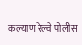कल्याण रेल्वे पोलीस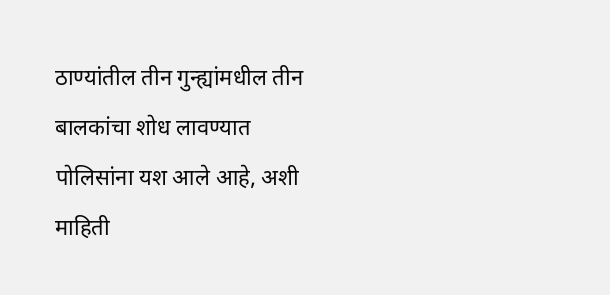ठाण्यांतील तीन गुन्ह्यांमधील तीन बालकांचा शोध लावण्यात पोलिसांना यश आले आहे, अशी माहिती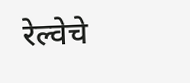रेल्वेचे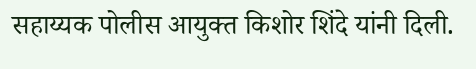सहाय्यक पोलीस आयुक्त किशोर शिंदे यांनी दिली.